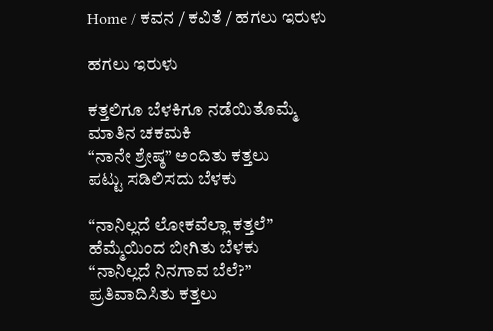Home / ಕವನ / ಕವಿತೆ / ಹಗಲು ಇರುಳು

ಹಗಲು ಇರುಳು

ಕತ್ತಲಿಗೂ ಬೆಳಕಿಗೂ ನಡೆಯಿತೊಮ್ಮೆ
ಮಾತಿನ ಚಕಮಕಿ
“ನಾನೇ ಶ್ರೇಷ್ಠ” ಅಂದಿತು ಕತ್ತಲು
ಪಟ್ಟು ಸಡಿಲಿಸದು ಬೆಳಕು

“ನಾನಿಲ್ಲದೆ ಲೋಕವೆಲ್ಲಾ ಕತ್ತಲೆ”
ಹೆಮ್ಮೆಯಿಂದ ಬೀಗಿತು ಬೆಳಕು
“ನಾನಿಲ್ಲದೆ ನಿನಗಾವ ಬೆಲೆ?”
ಪ್ರತಿವಾದಿಸಿತು ಕತ್ತಲು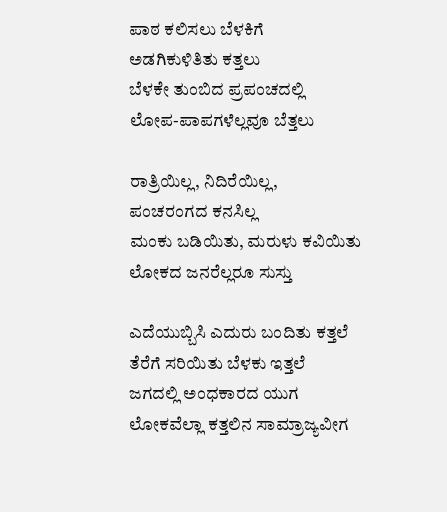ಪಾಠ ಕಲಿಸಲು ಬೆಳಕಿಗೆ
ಅಡಗಿಕುಳಿತಿತು ಕತ್ತಲು
ಬೆಳಕೇ ತುಂಬಿದ ಪ್ರಪಂಚದಲ್ಲಿ
ಲೋಪ-ಪಾಪಗಳೆಲ್ಲವೂ ಬೆತ್ತಲು

ರಾತ್ರಿಯಿಲ್ಲ, ನಿದಿರೆಯಿಲ್ಲ,
ಪಂಚರಂಗದ ಕನಸಿಲ್ಲ
ಮಂಕು ಬಡಿಯಿತು, ಮರುಳು ಕವಿಯಿತು
ಲೋಕದ ಜನರೆಲ್ಲರೂ ಸುಸ್ತು

ಎದೆಯುಬ್ಬಿಸಿ ಎದುರು ಬಂದಿತು ಕತ್ತಲೆ
ತೆರೆಗೆ ಸರಿಯಿತು ಬೆಳಕು ಇತ್ತಲೆ
ಜಗದಲ್ಲಿ ಅಂಧಕಾರದ ಯುಗ
ಲೋಕವೆಲ್ಲಾ ಕತ್ತಲಿನ ಸಾಮ್ರಾಜ್ಯವೀಗ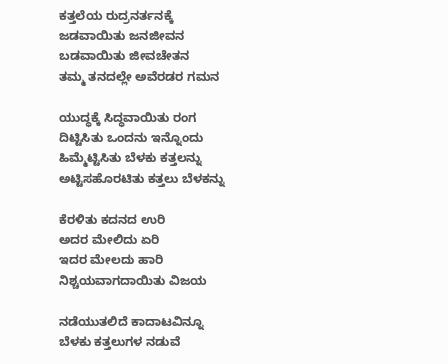ಕತ್ತಲೆಯ ರುದ್ರನರ್ತನಕ್ಕೆ
ಜಡವಾಯಿತು ಜನಜೀವನ
ಬಡವಾಯಿತು ಜೀವಚೇತನ
ತಮ್ಮ ತನದಲ್ಲೇ ಅವೆರಡರ ಗಮನ

ಯುದ್ಧಕ್ಕೆ ಸಿದ್ಧವಾಯಿತು ರಂಗ
ದಿಟ್ಟಿಸಿತು ಒಂದನು ಇನ್ನೊಂದು
ಹಿಮ್ಮೆಟ್ಟಿಸಿತು ಬೆಳಕು ಕತ್ತಲನ್ನು
ಅಟ್ಟಿಸಹೊರಟಿತು ಕತ್ತಲು ಬೆಳಕನ್ನು

ಕೆರಳಿತು ಕದನದ ಉರಿ
ಅದರ ಮೇಲಿದು ಏರಿ
ಇದರ ಮೇಲದು ಹಾರಿ
ನಿಶ್ಚಯವಾಗದಾಯಿತು ವಿಜಯ

ನಡೆಯುತಲಿದೆ ಕಾದಾಟವಿನ್ನೂ
ಬೆಳಕು ಕತ್ತಲುಗಳ ನಡುವೆ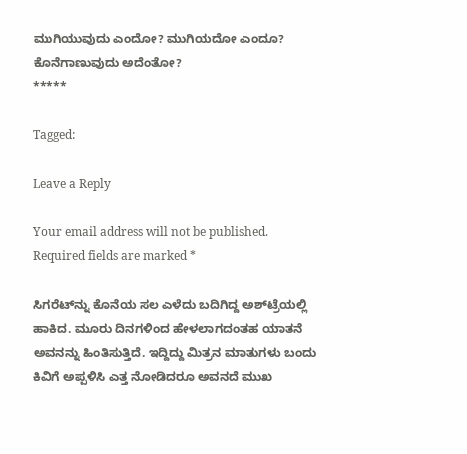ಮುಗಿಯುವುದು ಎಂದೋ? ಮುಗಿಯದೋ ಎಂದೂ?
ಕೊನೆಗಾಣುವುದು ಅದೆಂತೋ?
*****

Tagged:

Leave a Reply

Your email address will not be published. Required fields are marked *

ಸಿಗರೆಟ್‌ನ್ನು ಕೊನೆಯ ಸಲ ಎಳೆದು ಬದಿಗಿದ್ದ ಅಶ್‌ಟ್ರೆಯಲ್ಲಿ ಹಾಕಿದ. ಮೂರು ದಿನಗಳಿಂದ ಹೇಳಲಾಗದಂತಹ ಯಾತನೆ ಅವನನ್ನು ಹಿಂತಿಸುತ್ತಿದೆ. ಇದ್ದಿದ್ದು ಮಿತ್ರನ ಮಾತುಗಳು ಬಂದು ಕಿವಿಗೆ ಅಪ್ಪಳಿಸಿ ಎತ್ತ ನೋಡಿದರೂ ಅವನದೆ ಮುಖ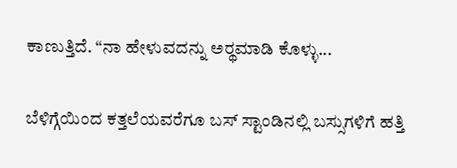ಕಾಣುತ್ತಿದೆ. “ನಾ ಹೇಳುವದನ್ನು ಅರ್‍ಥಮಾಡಿ ಕೊಳ್ಳು...

ಬೆಳಿಗ್ಗೆಯಿಂದ ಕತ್ತಲೆಯವರೆಗೂ ಬಸ್ ಸ್ಟಾಂಡಿನಲ್ಲಿ ಬಸ್ಸುಗಳಿಗೆ ಹತ್ತಿ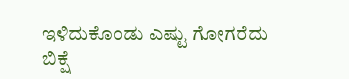ಇಳಿದುಕೊಂಡು ಎಷ್ಟು ಗೋಗರೆದು ಬಿಕ್ಷೆ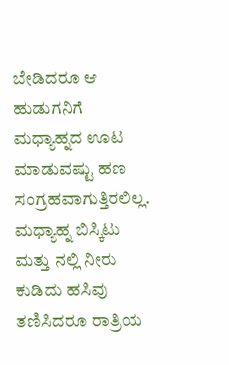ಬೇಡಿದರೂ ಆ ಹುಡುಗನಿಗೆ ಮಧ್ಯಾಹ್ನದ ಊಟ ಮಾಡುವಷ್ಟು ಹಣ ಸಂಗ್ರಹವಾಗುತ್ತಿರಲಿಲ್ಲ. ಮಧ್ಯಾಹ್ನ ಬಿಸ್ಕಿಟು ಮತ್ತು ನಲ್ಲಿ ನೀರು ಕುಡಿದು ಹಸಿವು ತಣಿಸಿದರೂ ರಾತ್ರಿಯ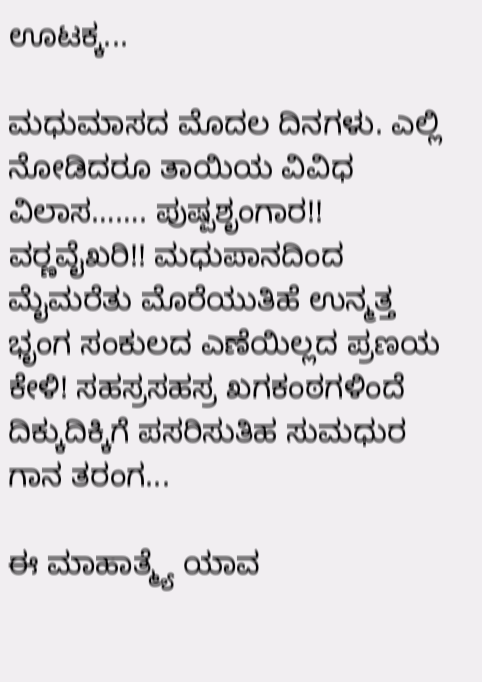ಊಟಕ್ಕ...

ಮಧುಮಾಸದ ಮೊದಲ ದಿನಗಳು. ಎಲ್ಲಿ ನೋಡಿದರೂ ತಾಯಿಯ ವಿವಿಧ ವಿಲಾಸ……. ಪುಷ್ಪಶೃಂಗಾರ!! ವರ್‍ಣವೈಖರಿ!! ಮಧುಪಾನದಿಂದ ಮೈಮರೆತು ಮೊರೆಯುತಿಹೆ ಉನ್ಮತ್ತ ಭೃಂಗ ಸಂಕುಲದ ಎಣೆಯಿಲ್ಲದ ಪ್ರಣಯ ಕೇಳಿ! ಸಹಸ್ರಸಹಸ್ರ ಖಗಕಂಠಗಳಿಂದೆ ದಿಕ್ಕುದಿಕ್ಕಿಗೆ ಪಸರಿಸುತಿಹ ಸುಮಧುರ ಗಾನ ತರಂಗ...

ಈ ಮಾಹಾತ್ಮ್ಯೆ ಯಾವ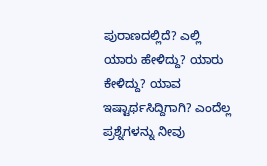ಪುರಾಣದಲ್ಲಿದೆ? ಎಲ್ಲಿ ಯಾರು ಹೇಳಿದ್ದು? ಯಾರು ಕೇಳಿದ್ದು? ಯಾವ ಇಷ್ಟಾರ್ಥಸಿದ್ದಿಗಾಗಿ? ಎಂದೆಲ್ಲ ಪ್ರಶ್ನೆಗಳನ್ನು ನೀವು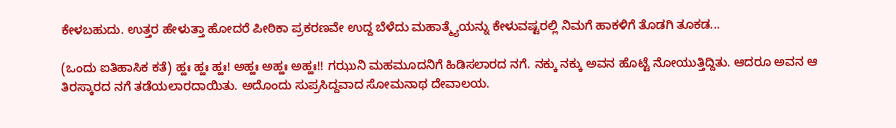ಕೇಳಬಹುದು. ಉತ್ತರ ಹೇಳುತ್ತಾ ಹೋದರೆ ಪೀಠಿಕಾ ಪ್ರಕರಣವೇ ಉದ್ದ ಬೆಳೆದು ಮಹಾತ್ಮ್ಯೆಯನ್ನು ಕೇಳುವಷ್ಟರಲ್ಲಿ ನಿಮಗೆ ಹಾಕಳಿಗೆ ತೊಡಗಿ ತೂಕಡ...

(ಒಂದು ಐತಿಹಾಸಿಕ ಕತೆ) ಹ್ಹಃ ಹ್ಹಃ ಹ್ಹಃ! ಅಹ್ಹಃ ಅಹ್ಹಃ ಅಹ್ಹಃ!! ಗಝುನಿ ಮಹಮೂದನಿಗೆ ಹಿಡಿಸಲಾರದ ನಗೆ. ನಕ್ಕು ನಕ್ಕು ಅವನ ಹೊಟ್ಟೆ ನೋಯುತ್ತಿದ್ದಿತು. ಆದರೂ ಅವನ ಆ ತಿರಸ್ಕಾರದ ನಗೆ ತಡೆಯಲಾರದಾಯಿತು. ಅದೊಂದು ಸುಪ್ರಸಿದ್ದವಾದ ಸೋಮನಾಥ ದೇವಾಲಯ.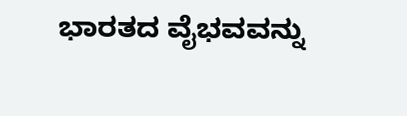ಭಾರತದ ವೈಭವವನ್ನು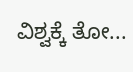ವಿಶ್ವಕ್ಕೆ ತೋ...